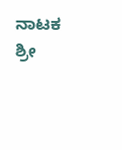ನಾಟಕ
ಶ್ರೀ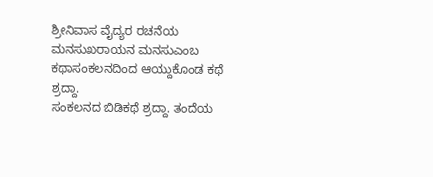ಶ್ರೀನಿವಾಸ ವೈದ್ಯರ ರಚನೆಯ ಮನಸುಖರಾಯನ ಮನಸುಎಂಬ ಕಥಾಸಂಕಲನದಿಂದ ಆಯ್ದುಕೊಂಡ ಕಥೆ ಶ್ರದ್ದಾ.
ಸಂಕಲನದ ಬಿಡಿಕಥೆ ಶ್ರದ್ದಾ. ತಂದೆಯ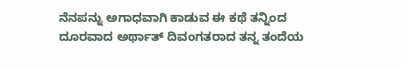ನೆನಪನ್ನು ಅಗಾಧವಾಗಿ ಕಾಡುವ ಈ ಕಥೆ ತನ್ನಿಂದ ದೂರವಾದ ಅರ್ಥಾತ್ ದಿವಂಗತರಾದ ತನ್ನ ತಂದೆಯ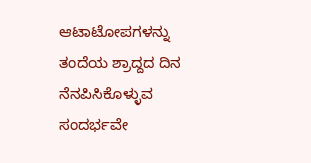ಆಟಾಟೋಪಗಳನ್ನು ತಂದೆಯ ಶ್ರಾದ್ದದ ದಿನ ನೆನಪಿಸಿಕೊಳ್ಳುವ ಸಂದರ್ಭವೇ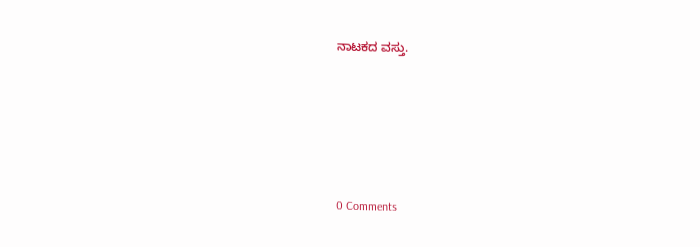ನಾಟಕದ ವಸ್ತು.





0 Comments